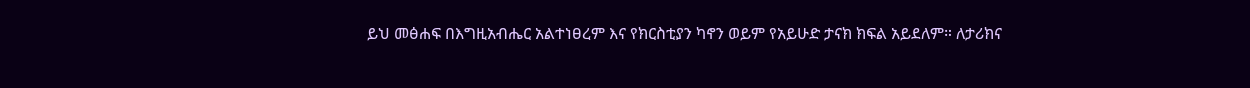ይህ መፅሐፍ በእግዚአብሔር አልተነፀረም እና የክርስቲያን ካኖን ወይም የአይሁድ ታናክ ክፍል አይደለም። ለታሪክና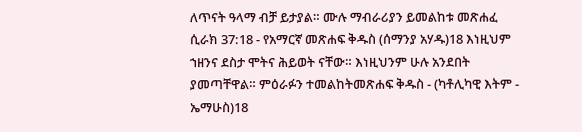ለጥናት ዓላማ ብቻ ይታያል። ሙሉ ማብራሪያን ይመልከቱ መጽሐፈ ሲራክ 37:18 - የአማርኛ መጽሐፍ ቅዱስ (ሰማንያ አሃዱ)18 እነዚህም ኀዘንና ደስታ ሞትና ሕይወት ናቸው። እነዚህንም ሁሉ አንደበት ያመጣቸዋል። ምዕራፉን ተመልከትመጽሐፍ ቅዱስ - (ካቶሊካዊ እትም - ኤማሁስ)18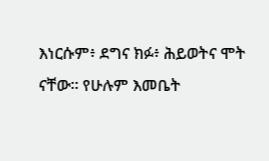እነርሱም፥ ደግና ክፉ፥ ሕይወትና ሞት ናቸው። የሁሉም እመቤት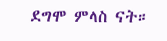ደግሞ ምላስ ናት።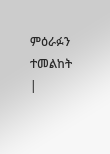ምዕራፉን ተመልከት |